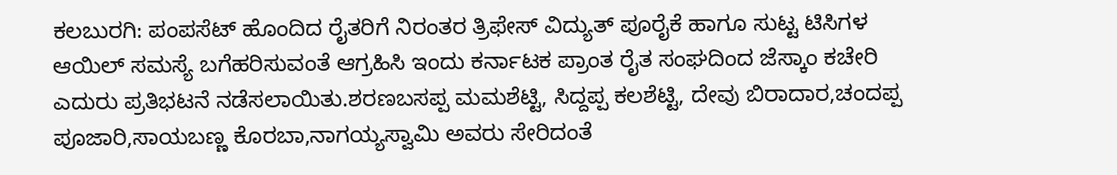ಕಲಬುರಗಿ: ಪಂಪಸೆಟ್ ಹೊಂದಿದ ರೈತರಿಗೆ ನಿರಂತರ ತ್ರಿಫೇಸ್ ವಿದ್ಯುತ್ ಪೂರೈಕೆ ಹಾಗೂ ಸುಟ್ಟ ಟಿಸಿಗಳ ಆಯಿಲ್ ಸಮಸ್ಯೆ ಬಗೆಹರಿಸುವಂತೆ ಆಗ್ರಹಿಸಿ ಇಂದು ಕರ್ನಾಟಕ ಪ್ರಾಂತ ರೈತ ಸಂಘದಿಂದ ಜೆಸ್ಕಾಂ ಕಚೇರಿ ಎದುರು ಪ್ರತಿಭಟನೆ ನಡೆಸಲಾಯಿತು.ಶರಣಬಸಪ್ಪ ಮಮಶೆಟ್ಟಿ, ಸಿದ್ದಪ್ಪ ಕಲಶೆಟ್ಟಿ, ದೇವು ಬಿರಾದಾರ,ಚಂದಪ್ಪ ಪೂಜಾರಿ,ಸಾಯಬಣ್ಣ ಕೊರಬಾ,ನಾಗಯ್ಯಸ್ವಾಮಿ ಅವರು ಸೇರಿದಂತೆ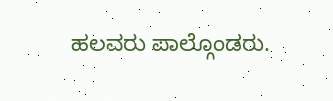ಹಲವರು ಪಾಲ್ಗೊಂಡರು.